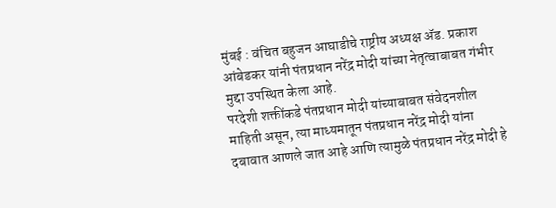मुंबई : वंचित बहुजन आघाडीचे राष्ट्रीय अध्यक्ष ॲड. प्रकाश आंबेडकर यांनी पंतप्रधान नरेंद्र मोदी यांच्या नेतृत्वाबाबत गंभीर मुद्दा उपस्थित केला आहे.
परदेशी शक्तींकडे पंतप्रधान मोदी यांच्याबाबत संवेदनशील माहिती असून, त्या माध्यमातून पंतप्रधान नरेंद्र मोदी यांना दबावात आणले जात आहे आणि त्यामुळे पंतप्रधान नरेंद्र मोदी हे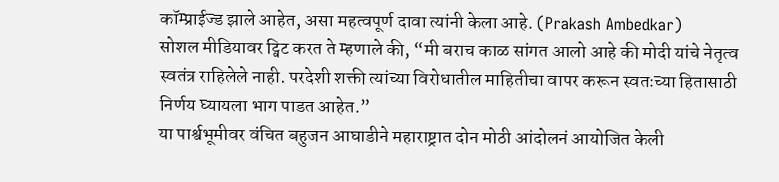कॉम्प्राईज्ड झाले आहेत, असा महत्वपूर्ण दावा त्यांनी केला आहे. (Prakash Ambedkar)
सोशल मीडियावर ट्विट करत ते म्हणाले की, “मी बराच काळ सांगत आलो आहे की मोदी यांचे नेतृत्व स्वतंत्र राहिलेले नाही. परदेशी शक्ती त्यांच्या विरोधातील माहितीचा वापर करून स्वतःच्या हितासाठी निर्णय घ्यायला भाग पाडत आहेत.”
या पार्श्वभूमीवर वंचित बहुजन आघाडीने महाराष्ट्रात दोन मोठी आंदोलनं आयोजित केली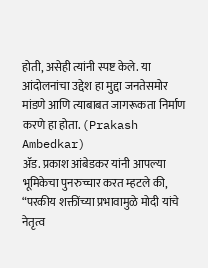होती, असेही त्यांनी स्पष्ट केले. या आंदोलनांचा उद्देश हा मुद्दा जनतेसमोर मांडणे आणि त्याबाबत जागरूकता निर्माण करणे हा होता. (Prakash Ambedkar)
ॲड. प्रकाश आंबेडकर यांनी आपल्या भूमिकेचा पुनरुच्चार करत म्हटले की, “परकीय शक्तींच्या प्रभावामुळे मोदी यांचे नेतृत्व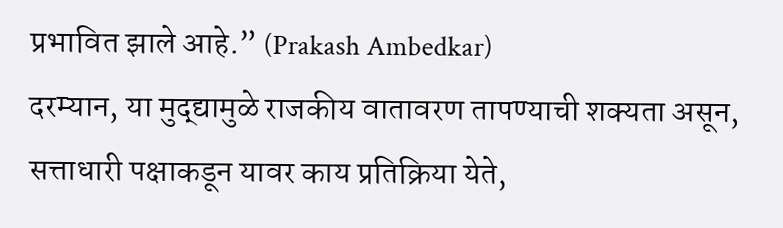प्रभावित झाले आहे.” (Prakash Ambedkar)
दरम्यान, या मुद्द्यामुळे राजकीय वातावरण तापण्याची शक्यता असून, सत्ताधारी पक्षाकडून यावर काय प्रतिक्रिया येते,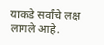याकडे सर्वांचे लक्ष लागले आहे.